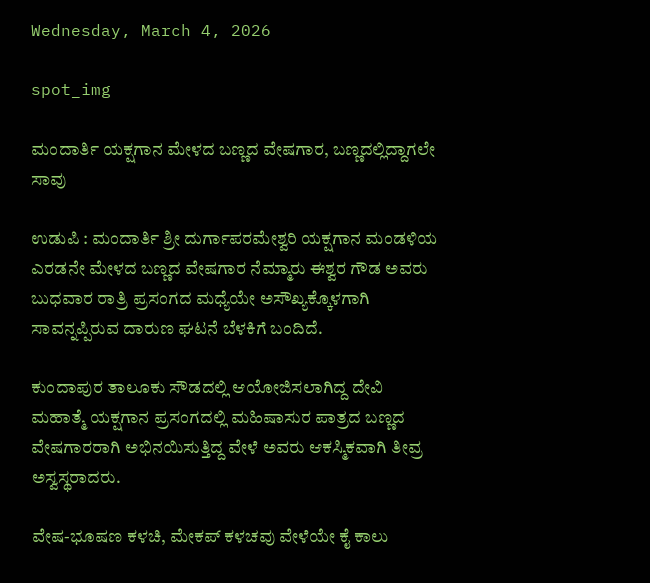Wednesday, March 4, 2026

spot_img

ಮಂದಾರ್ತಿ ಯಕ್ಷಗಾನ ಮೇಳದ ಬಣ್ಣದ ವೇಷಗಾರ, ಬಣ್ಣದಲ್ಲಿದ್ದಾಗಲೇ ಸಾವು

ಉಡುಪಿ : ಮಂದಾರ್ತಿ ಶ್ರೀ ದುರ್ಗಾಪರಮೇಶ್ವರಿ ಯಕ್ಷಗಾನ ಮಂಡಳಿಯ ಎರಡನೇ ಮೇಳದ ಬಣ್ಣದ ವೇಷಗಾರ ನೆಮ್ಮಾರು ಈಶ್ವರ ಗೌಡ ಅವರು ಬುಧವಾರ ರಾತ್ರಿ ಪ್ರಸಂಗದ ಮಧ್ಯೆಯೇ ಅಸೌಖ್ಯಕ್ಕೊಳಗಾಗಿ ಸಾವನ್ನಪ್ಪಿರುವ ದಾರುಣ ಘಟನೆ ಬೆಳಕಿಗೆ ಬಂದಿದೆ.

ಕುಂದಾಪುರ ತಾಲೂಕು ಸೌಡದಲ್ಲಿ ಆಯೋಜಿಸಲಾಗಿದ್ದ ದೇವಿ ಮಹಾತ್ಮೆ ಯಕ್ಷಗಾನ ಪ್ರಸಂಗದಲ್ಲಿ ಮಹಿಷಾಸುರ ಪಾತ್ರದ ಬಣ್ಣದ ವೇಷಗಾರರಾಗಿ ಅಭಿನಯಿಸುತ್ತಿದ್ದ ವೇಳೆ ಅವರು ಆಕಸ್ಮಿಕವಾಗಿ ತೀವ್ರ ಅಸ್ವಸ್ಥರಾದರು.

ವೇಷ-ಭೂಷಣ ಕಳಚಿ, ಮೇಕಪ್ ಕಳಚವು ವೇಳೆಯೇ ಕೈ ಕಾಲು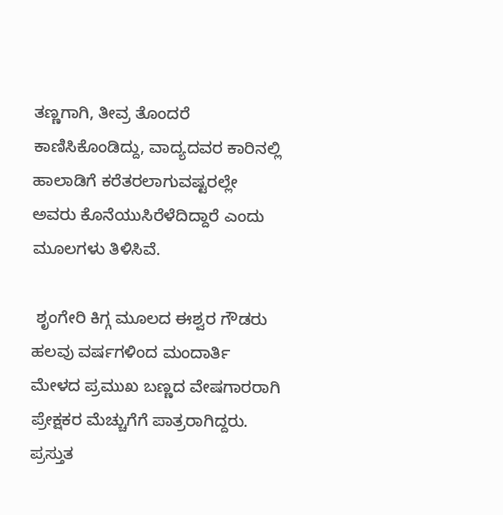ತಣ್ಣಗಾಗಿ, ತೀವ್ರ ತೊಂದರೆ ಕಾಣಿಸಿಕೊಂಡಿದ್ದು, ವಾದ್ಯದವರ ಕಾರಿನಲ್ಲಿ ಹಾಲಾಡಿಗೆ ಕರೆತರಲಾಗುವಷ್ಟರಲ್ಲೇ ಅವರು ಕೊನೆಯುಸಿರೆಳೆದಿದ್ದಾರೆ ಎಂದು ಮೂಲಗಳು ತಿಳಿಸಿವೆ.

 ಶೃಂಗೇರಿ ಕಿಗ್ಗ ಮೂಲದ ಈಶ್ವರ ಗೌಡರು ಹಲವು ವರ್ಷಗಳಿಂದ ಮಂದಾರ್ತಿ ಮೇಳದ ಪ್ರಮುಖ ಬಣ್ಣದ ವೇಷಗಾರರಾಗಿ ಪ್ರೇಕ್ಷಕರ ಮೆಚ್ಚುಗೆಗೆ ಪಾತ್ರರಾಗಿದ್ದರು.  ಪ್ರಸ್ತುತ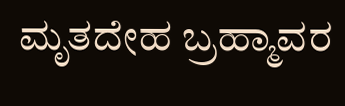ಮೃತದೇಹ ಬ್ರಹ್ಮಾವರ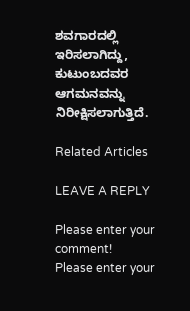ಶವಗಾರದಲ್ಲಿ ಇರಿಸಲಾಗಿದ್ದು, ಕುಟುಂಬದವರ ಆಗಮನವನ್ನು ನಿರೀಕ್ಷಿಸಲಾಗುತ್ತಿದೆ.

Related Articles

LEAVE A REPLY

Please enter your comment!
Please enter your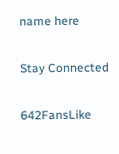name here

Stay Connected

642FansLike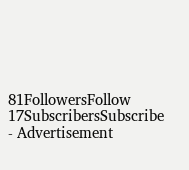81FollowersFollow
17SubscribersSubscribe
- Advertisement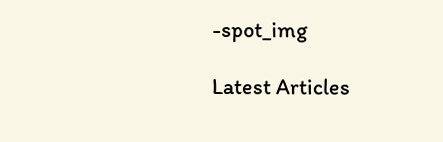-spot_img

Latest Articles